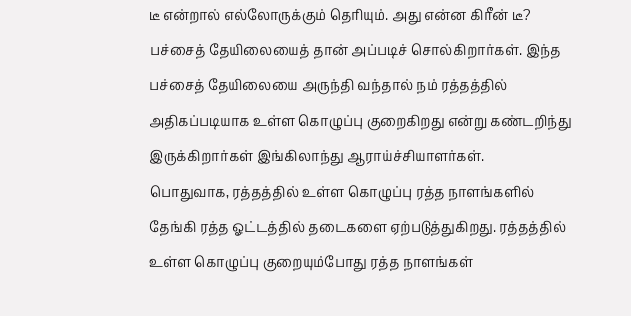டீ என்றால் எல்லோருக்கும் தெரியும். அது என்ன கிரீன் டீ?
பச்சைத் தேயிலையைத் தான் அப்படிச் சொல்கிறார்கள். இந்த பச்சைத் தேயிலையை அருந்தி வந்தால் நம் ரத்தத்தில் அதிகப்படியாக உள்ள கொழுப்பு குறைகிறது என்று கண்டறிந்து இருக்கிறார்கள் இங்கிலாந்து ஆராய்ச்சியாளர்கள்.
பொதுவாக, ரத்தத்தில் உள்ள கொழுப்பு ரத்த நாளங்களில் தேங்கி ரத்த ஓட்டத்தில் தடைகளை ஏற்படுத்துகிறது. ரத்தத்தில் உள்ள கொழுப்பு குறையும்போது ரத்த நாளங்கள்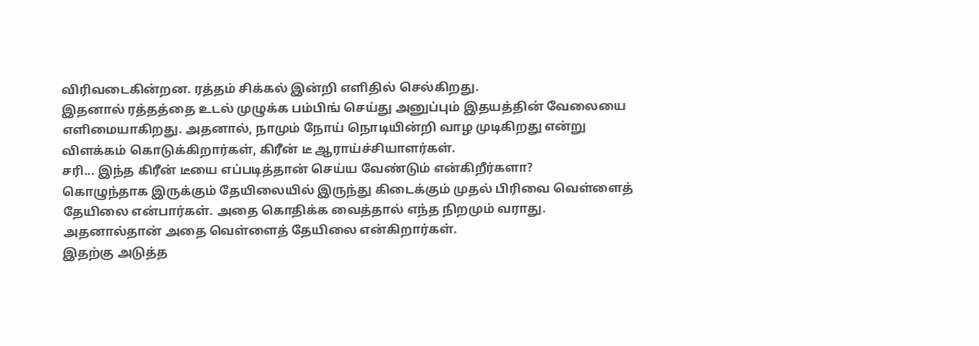விரிவடைகின்றன. ரத்தம் சிக்கல் இன்றி எளிதில் செல்கிறது.
இதனால் ரத்தத்தை உடல் முழுக்க பம்பிங் செய்து அனுப்பும் இதயத்தின் வேலையை எளிமையாகிறது. அதனால், நாமும் நோய் நொடியின்றி வாழ முடிகிறது என்று விளக்கம் கொடுக்கிறார்கள், கிரீன் டீ ஆராய்ச்சியாளர்கள்.
சரி... இந்த கிரீன் டீயை எப்படித்தான் செய்ய வேண்டும் என்கிறீர்களா?
கொழுந்தாக இருக்கும் தேயிலையில் இருந்து கிடைக்கும் முதல் பிரிவை வெள்ளைத் தேயிலை என்பார்கள். அதை கொதிக்க வைத்தால் எந்த நிறமும் வராது. அதனால்தான் அதை வெள்ளைத் தேயிலை என்கிறார்கள்.
இதற்கு அடுத்த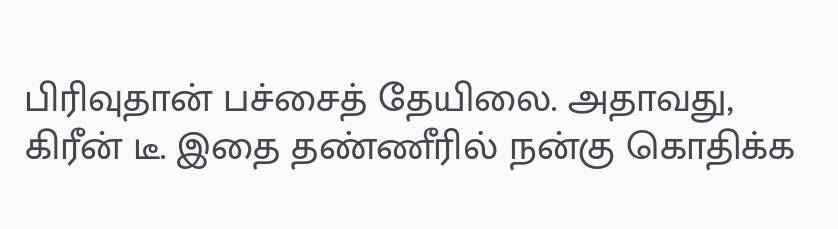பிரிவுதான் பச்சைத் தேயிலை. அதாவது, கிரீன் டீ. இதை தண்ணீரில் நன்கு கொதிக்க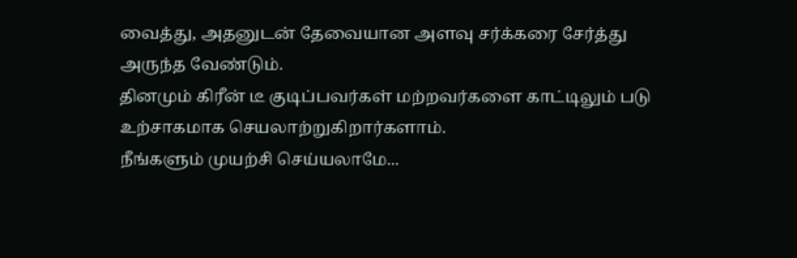வைத்து, அதனுடன் தேவையான அளவு சர்க்கரை சேர்த்து அருந்த வேண்டும்.
தினமும் கிரீன் டீ குடிப்பவர்கள் மற்றவர்களை காட்டிலும் படு உற்சாகமாக செயலாற்றுகிறார்களாம்.
நீங்களும் முயற்சி செய்யலாமே...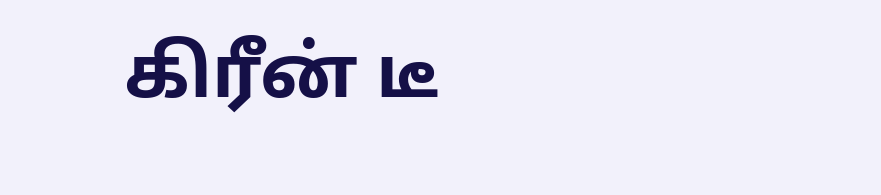கிரீன் டீ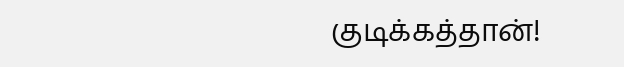குடிக்கத்தான்!